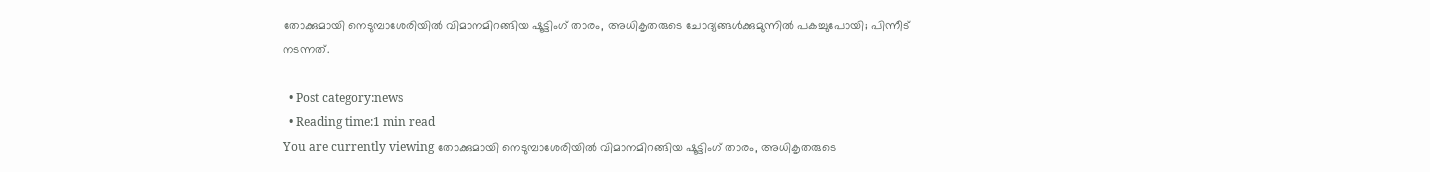തോക്കുമായി നെടുമ്പാശേരിയിൽ വിമാനമിറങ്ങിയ ഷൂട്ടിംഗ് താരം, അധികൃതരുടെ ചോദ്യങ്ങൾക്കുമുന്നിൽ പകച്ചുപോയി; പിന്നീട് നടന്നത്.

  • Post category:news
  • Reading time:1 min read
You are currently viewing തോക്കുമായി നെടുമ്പാശേരിയിൽ വിമാനമിറങ്ങിയ ഷൂട്ടിംഗ് താരം, അധികൃതരുടെ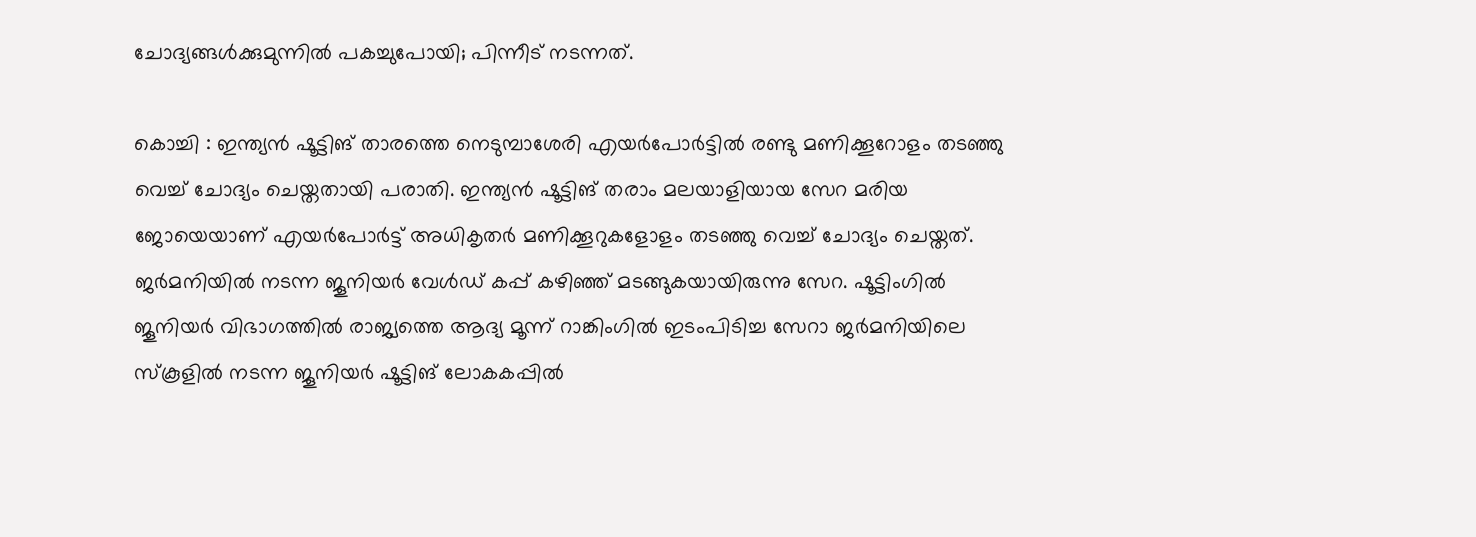ചോദ്യങ്ങൾക്കുമുന്നിൽ പകച്ചുപോയി; പിന്നീട് നടന്നത്.

കൊച്ചി : ഇന്ത്യന്‍ ഷൂട്ടിങ് താരത്തെ നെടുമ്പാശേരി എയര്‍പോര്‍ട്ടില്‍ രണ്ടു മണിക്കൂറോളം തടഞ്ഞു വെച്ച് ചോദ്യം ചെയ്തതായി പരാതി. ഇന്ത്യന്‍ ഷൂട്ടിങ് തരാം മലയാളിയായ സേറ മരിയ ജോയെയാണ് എയര്‍പോര്‍ട്ട് അധികൃതര്‍ മണിക്കൂറുകളോളം തടഞ്ഞു വെച്ച് ചോദ്യം ചെയ്തത്. ജര്‍മനിയില്‍ നടന്ന ജൂനിയര്‍ വേള്‍ഡ് കപ്പ് കഴിഞ്ഞ് മടങ്ങുകയായിരുന്നു സേറ. ഷൂട്ടിംഗില്‍ ജൂനിയര്‍ വിഭാഗത്തില്‍ രാജ്യത്തെ ആദ്യ മൂന്ന് റാങ്കിംഗില്‍ ഇടംപിടിച്ച സേറാ ജര്‍മനിയിലെ സ്‌കൂളില്‍ നടന്ന ജൂനിയര്‍ ഷൂട്ടിങ് ലോകകപ്പില്‍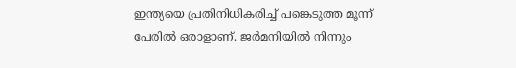ഇന്ത്യയെ പ്രതിനിധികരിച്ച് പങ്കെടുത്ത മൂന്ന് പേരില്‍ ഒരാളാണ്. ജര്‍മനിയില്‍ നിന്നും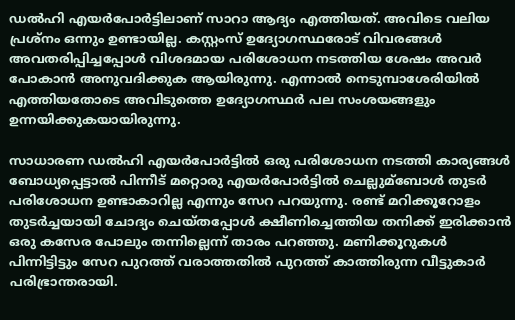ഡല്‍ഹി എയര്‍പോര്‍ട്ടിലാണ് സാറാ ആദ്യം എത്തിയത്. അവിടെ വലിയ പ്രശ്‌നം ഒന്നും ഉണ്ടായില്ല. കസ്റ്റംസ് ഉദ്യോഗസ്ഥരോട് വിവരങ്ങള്‍ അവതരിപ്പിച്ചപ്പോള്‍ വിശദമായ പരിശോധന നടത്തിയ ശേഷം അവര്‍ പോകാന്‍ അനുവദിക്കുക ആയിരുന്നു. എന്നാല്‍ നെടുമ്പാശേരിയില്‍ എത്തിയതോടെ അവിടുത്തെ ഉദ്യോഗസ്ഥര്‍ പല സംശയങ്ങളും ഉന്നയിക്കുകയായിരുന്നു.

സാധാരണ ഡല്‍ഹി എയര്‍പോര്‍ട്ടില്‍ ഒരു പരിശോധന നടത്തി കാര്യങ്ങള്‍ ബോധ്യപ്പെട്ടാല്‍ പിന്നീട് മറ്റൊരു എയര്‍പോര്‍ട്ടില്‍ ചെല്ലുമ്‌ബോള്‍ തുടര്‍ പരിശോധന ഉണ്ടാകാറില്ല എന്നും സേറ പറയുന്നു. രണ്ട് മറിക്കൂറോളം തുടര്‍ച്ചയായി ചോദ്യം ചെയ്തപ്പോള്‍ ക്ഷീണിച്ചെത്തിയ തനിക്ക് ഇരിക്കാന്‍ ഒരു കസേര പോലും തന്നില്ലെന്ന് താരം പറഞ്ഞു. മണിക്കൂറുകള്‍ പിന്നിട്ടിട്ടും സേറ പുറത്ത് വരാത്തതില്‍ പുറത്ത് കാത്തിരുന്ന വീട്ടുകാര്‍ പരിഭ്രാന്തരായി.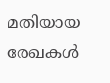മതിയായ രേഖകള്‍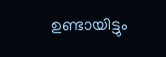ഉണ്ടായിട്ടും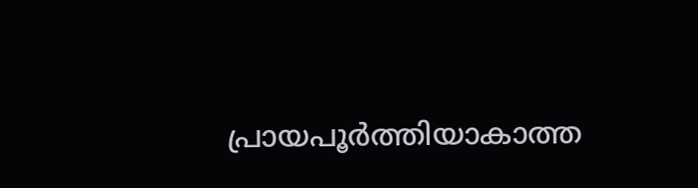പ്രായപൂര്‍ത്തിയാകാത്ത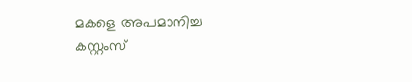മകളെ അപമാനിച്ച കസ്റ്റംസ്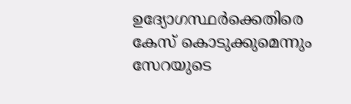ഉദ്യോഗസ്ഥര്‍ക്കെതിരെ കേസ് കൊടുക്കുമെന്നും സേറയുടെ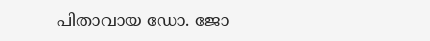പിതാവായ ഡോ. ജോ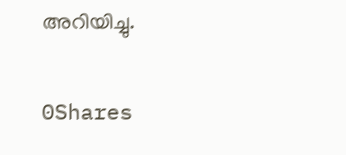അറിയിച്ചു.

0Shares